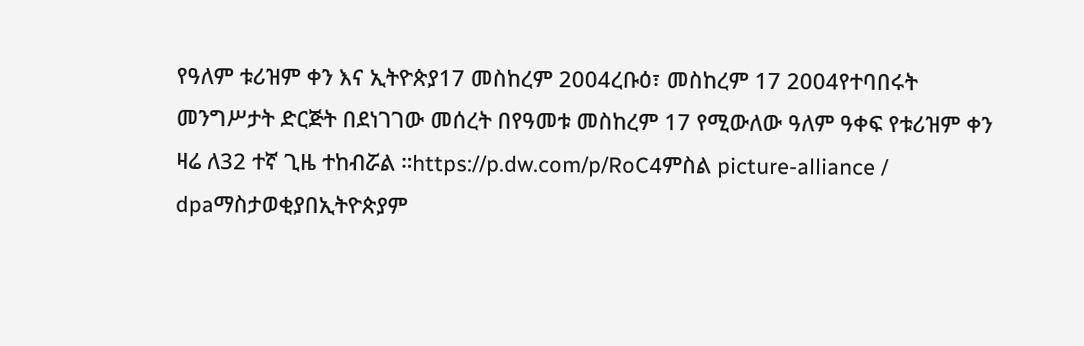የዓለም ቱሪዝም ቀን እና ኢትዮጵያ17 መስከረም 2004ረቡዕ፣ መስከረም 17 2004የተባበሩት መንግሥታት ድርጅት በደነገገው መሰረት በየዓመቱ መስከረም 17 የሚውለው ዓለም ዓቀፍ የቱሪዝም ቀን ዛሬ ለ32 ተኛ ጊዜ ተከብሯል ።https://p.dw.com/p/RoC4ምስል picture-alliance / dpaማስታወቂያበኢትዮጵያም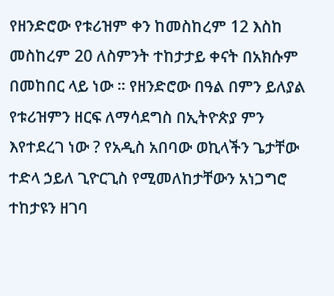የዘንድሮው የቱሪዝም ቀን ከመስከረም 12 እስከ መስከረም 20 ለስምንት ተከታታይ ቀናት በአክሱም በመከበር ላይ ነው ። የዘንድሮው በዓል በምን ይለያል የቱሪዝምን ዘርፍ ለማሳደግስ በኢትዮጵያ ምን እየተደረገ ነው ? የአዲስ አበባው ወኪላችን ጌታቸው ተድላ ኃይለ ጊዮርጊስ የሚመለከታቸውን አነጋግሮ ተከታዩን ዘገባ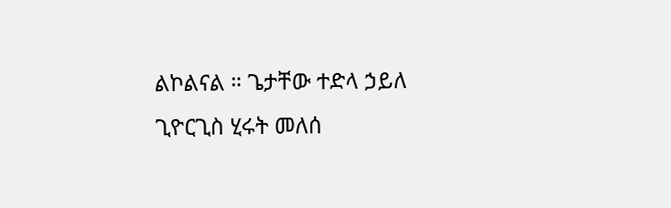ልኮልናል ። ጌታቸው ተድላ ኃይለ ጊዮርጊስ ሂሩት መለሰ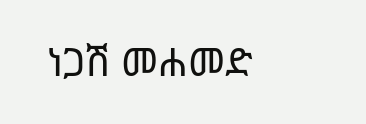ነጋሽ መሐመድ